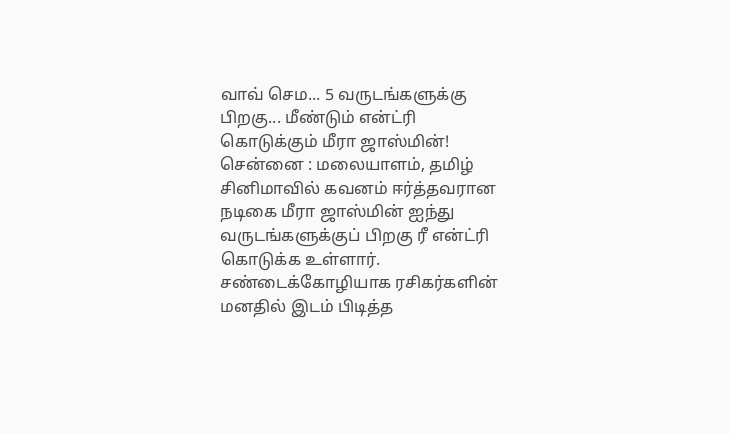வாவ் செம... 5 வருடங்களுக்கு பிறகு... மீண்டும் என்ட்ரி கொடுக்கும் மீரா ஜாஸ்மின்!
சென்னை : மலையாளம், தமிழ் சினிமாவில் கவனம் ஈர்த்தவரான நடிகை மீரா ஜாஸ்மின் ஐந்து வருடங்களுக்குப் பிறகு ரீ என்ட்ரி கொடுக்க உள்ளார்.
சண்டைக்கோழியாக ரசிகர்களின் மனதில் இடம் பிடித்த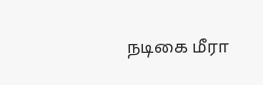நடிகை மீரா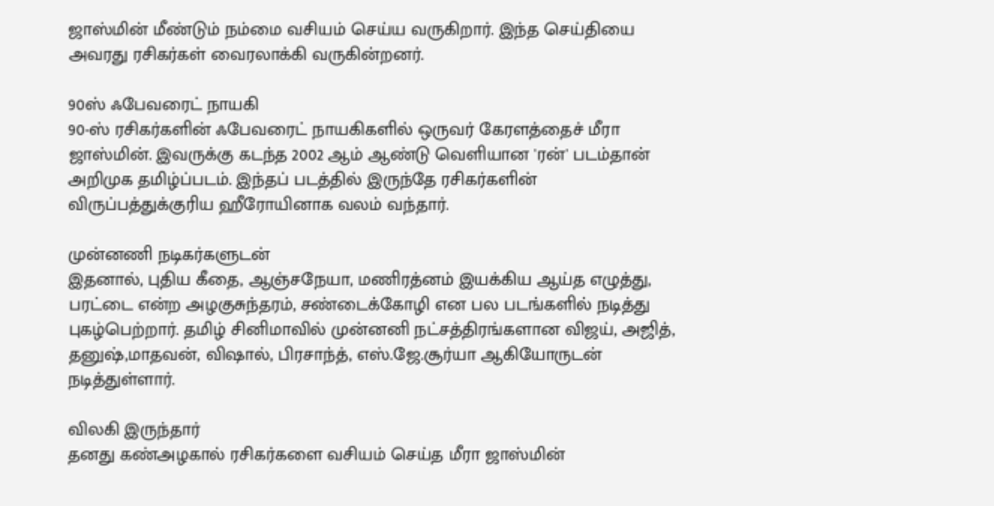ஜாஸ்மின் மீண்டும் நம்மை வசியம் செய்ய வருகிறார். இந்த செய்தியை அவரது ரசிகர்கள் வைரலாக்கி வருகின்றனர்.

90ஸ் ஃபேவரைட் நாயகி
90-ஸ் ரசிகர்களின் ஃபேவரைட் நாயகிகளில் ஒருவர் கேரளத்தைச் மீரா ஜாஸ்மின். இவருக்கு கடந்த 2002 ஆம் ஆண்டு வெளியான 'ரன்' படம்தான் அறிமுக தமிழ்ப்படம். இந்தப் படத்தில் இருந்தே ரசிகர்களின் விருப்பத்துக்குரிய ஹீரோயினாக வலம் வந்தார்.

முன்னணி நடிகர்களுடன்
இதனால், புதிய கீதை, ஆஞ்சநேயா, மணிரத்னம் இயக்கிய ஆய்த எழுத்து, பரட்டை என்ற அழகுசுந்தரம், சண்டைக்கோழி என பல படங்களில் நடித்து புகழ்பெற்றார். தமிழ் சினிமாவில் முன்னனி நட்சத்திரங்களான விஜய், அஜித், தனுஷ்,மாதவன், விஷால், பிரசாந்த், எஸ்.ஜே.சூர்யா ஆகியோருடன் நடித்துள்ளார்.

விலகி இருந்தார்
தனது கண்அழகால் ரசிகர்களை வசியம் செய்த மீரா ஜாஸ்மின்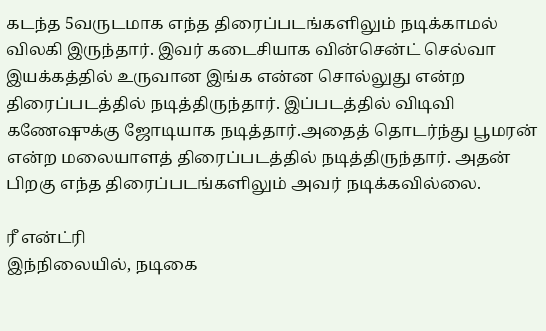கடந்த 5வருடமாக எந்த திரைப்படங்களிலும் நடிக்காமல் விலகி இருந்தார். இவர் கடைசியாக வின்சென்ட் செல்வா இயக்கத்தில் உருவான இங்க என்ன சொல்லுது என்ற திரைப்படத்தில் நடித்திருந்தார். இப்படத்தில் விடிவி கணேஷுக்கு ஜோடியாக நடித்தார்.அதைத் தொடர்ந்து பூமரன் என்ற மலையாளத் திரைப்படத்தில் நடித்திருந்தார். அதன் பிறகு எந்த திரைப்படங்களிலும் அவர் நடிக்கவில்லை.

ரீ என்ட்ரி
இந்நிலையில், நடிகை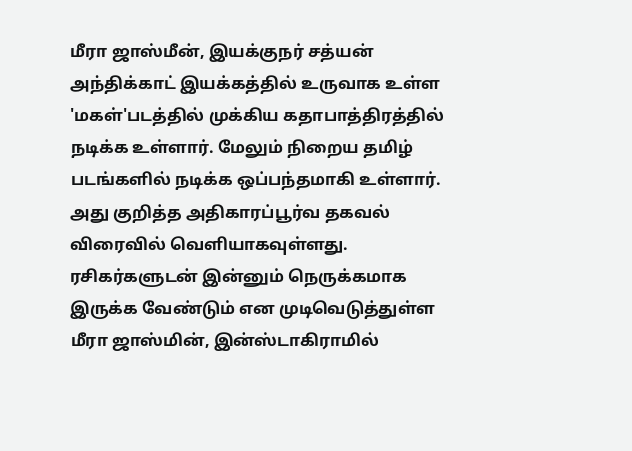மீரா ஜாஸ்மீன், இயக்குநர் சத்யன் அந்திக்காட் இயக்கத்தில் உருவாக உள்ள 'மகள்'படத்தில் முக்கிய கதாபாத்திரத்தில் நடிக்க உள்ளார். மேலும் நிறைய தமிழ் படங்களில் நடிக்க ஒப்பந்தமாகி உள்ளார். அது குறித்த அதிகாரப்பூர்வ தகவல் விரைவில் வெளியாகவுள்ளது. ரசிகர்களுடன் இன்னும் நெருக்கமாக இருக்க வேண்டும் என முடிவெடுத்துள்ள மீரா ஜாஸ்மின், இன்ஸ்டாகிராமில்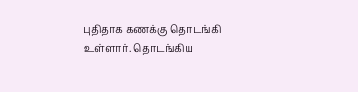புதிதாக கணக்கு தொடங்கி உள்ளார். தொடங்கிய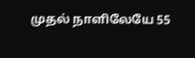முதல் நாளிலேயே 55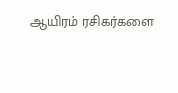ஆயிரம் ரசிகர்களை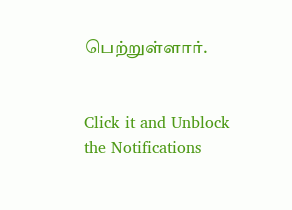பெற்றுள்ளார்.


Click it and Unblock the Notifications